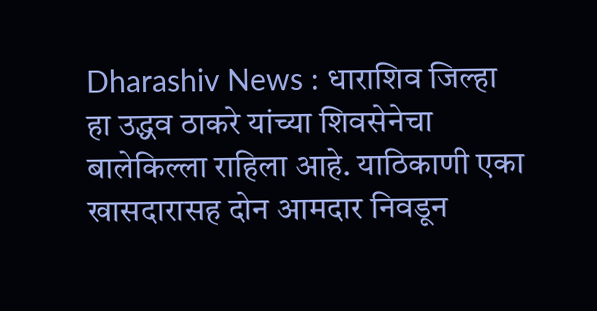Dharashiv News : धाराशिव जिल्हा हा उद्धव ठाकरे यांच्या शिवसेनेचा बालेकिल्ला राहिला आहे. याठिकाणी एका खासदारासह दोन आमदार निवडून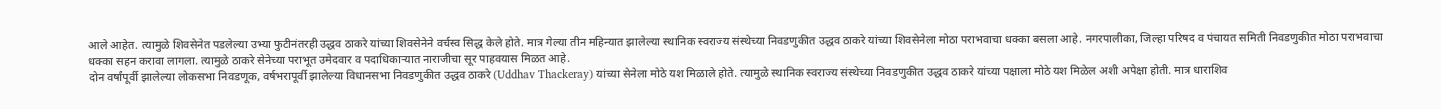आले आहेत. त्यामुळे शिवसेनेत पडलेल्या उभ्या फुटीनंतरही उद्धव ठाकरे यांच्या शिवसेनेने वर्चस्व सिद्ध केले होते. मात्र गेल्या तीन महिन्यात झालेल्या स्थानिक स्वराज्य संस्थेच्या निवडणुकीत उद्धव ठाकरे यांच्या शिवसेनेला मोठा पराभवाचा धक्का बसला आहे. नगरपालीका, जिल्हा परिषद व पंचायत समिती निवडणुकीत मोठा पराभवाचा धक्का सहन करावा लागला. त्यामुळे ठाकरे सेनेच्या पराभूत उमेदवार व पदाधिकाऱ्यात नाराजीचा सूर पाहवयास मिळत आहे.
दोन वर्षांपूर्वी झालेल्या लोकसभा निवडणूक, वर्षभरापूर्वी झालेल्या विधानसभा निवडणुकीत उद्धव ठाकरे (Uddhav Thackeray) यांच्या सेनेला मोठे यश मिळाले होते. त्यामुळे स्थानिक स्वराज्य संस्थेच्या निवडणुकीत उद्धव ठाकरे यांच्या पक्षाला मोठे यश मिळेल अशी अपेक्षा होती. मात्र धाराशिव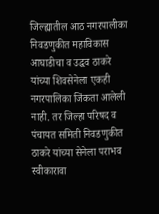जिल्ह्यातील आठ नगरपालीका निवडणुकीत महाविकास आघाडीचा व उद्धव ठाकरे यांच्या शिवसेनेला एकही नगरपालिका जिंकता आलेली नाही. तर जिल्हा परिषद व पंचायत समिती निवडणुकीत ठाकरे यांच्या सेनेला पराभव स्वीकारावा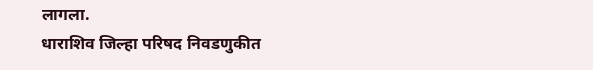लागला.
धाराशिव जिल्हा परिषद निवडणुकीत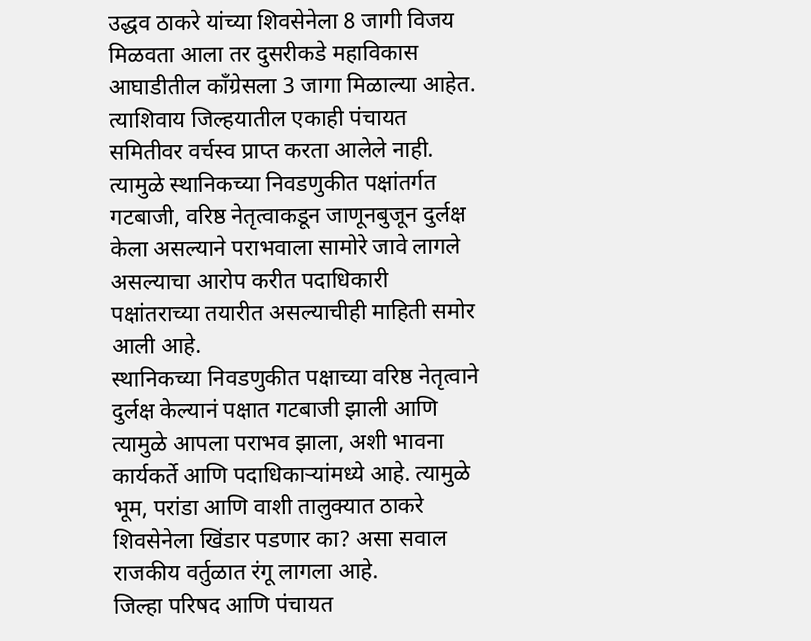उद्धव ठाकरे यांच्या शिवसेनेला 8 जागी विजय मिळवता आला तर दुसरीकडे महाविकास आघाडीतील काँग्रेसला 3 जागा मिळाल्या आहेत. त्याशिवाय जिल्हयातील एकाही पंचायत समितीवर वर्चस्व प्राप्त करता आलेले नाही. त्यामुळे स्थानिकच्या निवडणुकीत पक्षांतर्गत गटबाजी, वरिष्ठ नेतृत्वाकडून जाणूनबुजून दुर्लक्ष केला असल्याने पराभवाला सामोरे जावे लागले असल्याचा आरोप करीत पदाधिकारी पक्षांतराच्या तयारीत असल्याचीही माहिती समोर आली आहे.
स्थानिकच्या निवडणुकीत पक्षाच्या वरिष्ठ नेतृत्वाने दुर्लक्ष केल्यानं पक्षात गटबाजी झाली आणि त्यामुळे आपला पराभव झाला, अशी भावना कार्यकर्ते आणि पदाधिकाऱ्यांमध्ये आहे. त्यामुळे भूम, परांडा आणि वाशी तालुक्यात ठाकरे शिवसेनेला खिंडार पडणार का? असा सवाल राजकीय वर्तुळात रंगू लागला आहे.
जिल्हा परिषद आणि पंचायत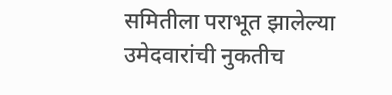समितीला पराभूत झालेल्या उमेदवारांची नुकतीच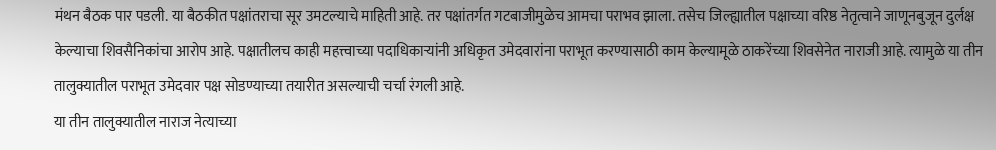मंथन बैठक पार पडली. या बैठकीत पक्षांतराचा सूर उमटल्याचे माहिती आहे. तर पक्षांतर्गत गटबाजीमुळेच आमचा पराभव झाला. तसेच जिल्ह्यातील पक्षाच्या वरिष्ठ नेतृत्वाने जाणूनबुजून दुर्लक्ष केल्याचा शिवसैनिकांचा आरोप आहे. पक्षातीलच काही महत्त्वाच्या पदाधिकाऱ्यांनी अधिकृत उमेदवारांना पराभूत करण्यासाठी काम केल्यामूळे ठाकरेंच्या शिवसेनेत नाराजी आहे. त्यामुळे या तीन तालुक्यातील पराभूत उमेदवार पक्ष सोडण्याच्या तयारीत असल्याची चर्चा रंगली आहे.
या तीन तालुक्यातील नाराज नेत्याच्या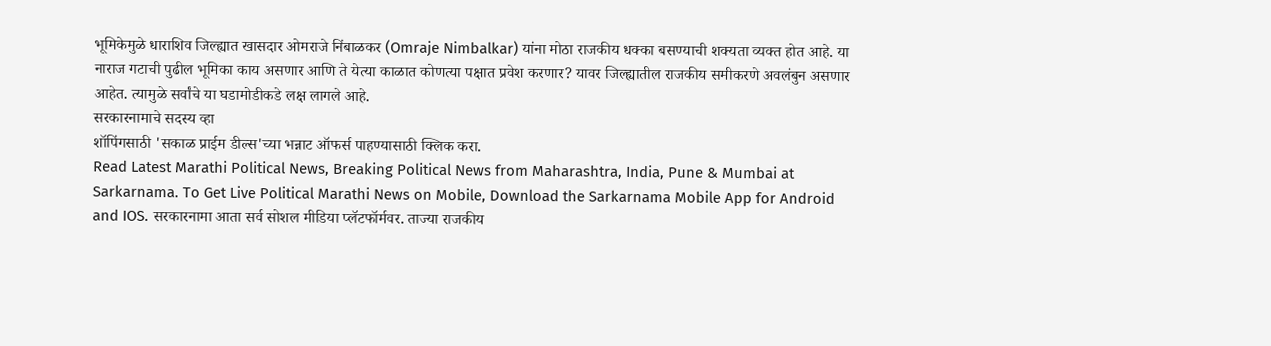भूमिकेमुळे धाराशिव जिल्ह्यात खासदार ओमराजे निंबाळकर (Omraje Nimbalkar) यांना मोठा राजकीय धक्का बसण्याची शक्यता व्यक्त होत आहे. या नाराज गटाची पुढील भूमिका काय असणार आणि ते येत्या काळात कोणत्या पक्षात प्रवेश करणार? यावर जिल्ह्यातील राजकीय समीकरणे अवलंबुन असणार आहेत. त्यामुळे सर्वांचे या घडामोडीकडे लक्ष लागले आहे.
सरकारनामाचे सदस्य व्हा
शॉपिंगसाठी 'सकाळ प्राईम डील्स'च्या भन्नाट ऑफर्स पाहण्यासाठी क्लिक करा.
Read Latest Marathi Political News, Breaking Political News from Maharashtra, India, Pune & Mumbai at Sarkarnama. To Get Live Political Marathi News on Mobile, Download the Sarkarnama Mobile App for Android and IOS. सरकारनामा आता सर्व सोशल मीडिया प्लॅटफॉर्मवर. ताज्या राजकीय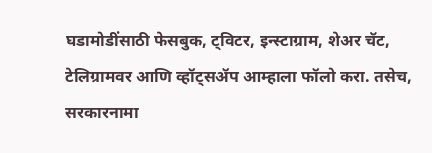घडामोडींसाठी फेसबुक, ट्विटर, इन्स्टाग्राम, शेअर चॅट, टेलिग्रामवर आणि व्हॉट्सॲप आम्हाला फॉलो करा. तसेच, सरकारनामा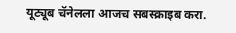यूट्यूब चॅनेलला आजच सबस्क्राइब करा.